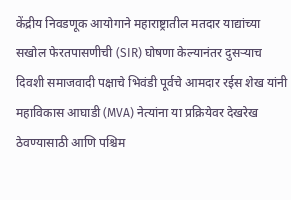केंद्रीय निवडणूक आयोगाने महाराष्ट्रातील मतदार याद्यांच्या सखोल फेरतपासणीची (SIR) घोषणा केल्यानंतर दुसऱ्याच दिवशी समाजवादी पक्षाचे भिवंडी पूर्वचे आमदार रईस शेख यांनी महाविकास आघाडी (MVA) नेत्यांना या प्रक्रियेवर देखरेख ठेवण्यासाठी आणि पश्चिम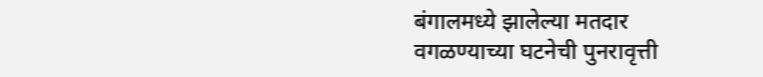बंगालमध्ये झालेल्या मतदार वगळण्याच्या घटनेची पुनरावृत्ती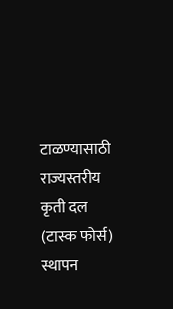टाळण्यासाठी राज्यस्तरीय कृती दल (टास्क फोर्स) स्थापन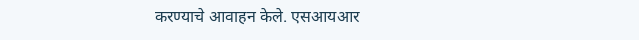करण्याचे आवाहन केले. एसआयआर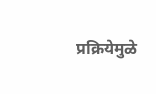प्रक्रियेमुळे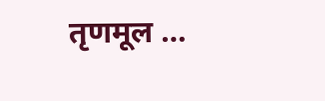तृणमूल …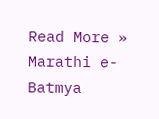Read More »
Marathi e-Batmya